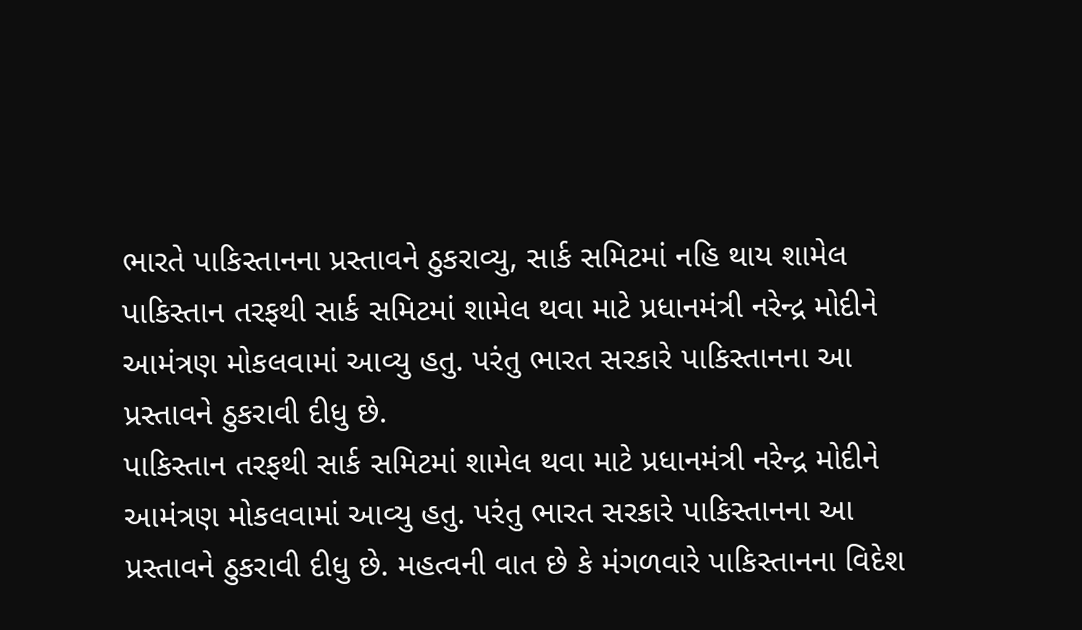ભારતે પાકિસ્તાનના પ્રસ્તાવને ઠુકરાવ્યુ, સાર્ક સમિટમાં નહિ થાય શામેલ
પાકિસ્તાન તરફથી સાર્ક સમિટમાં શામેલ થવા માટે પ્રધાનમંત્રી નરેન્દ્ર મોદીને આમંત્રણ મોકલવામાં આવ્યુ હતુ. પરંતુ ભારત સરકારે પાકિસ્તાનના આ પ્રસ્તાવને ઠુકરાવી દીધુ છે.
પાકિસ્તાન તરફથી સાર્ક સમિટમાં શામેલ થવા માટે પ્રધાનમંત્રી નરેન્દ્ર મોદીને આમંત્રણ મોકલવામાં આવ્યુ હતુ. પરંતુ ભારત સરકારે પાકિસ્તાનના આ પ્રસ્તાવને ઠુકરાવી દીધુ છે. મહત્વની વાત છે કે મંગળવારે પાકિસ્તાનના વિદેશ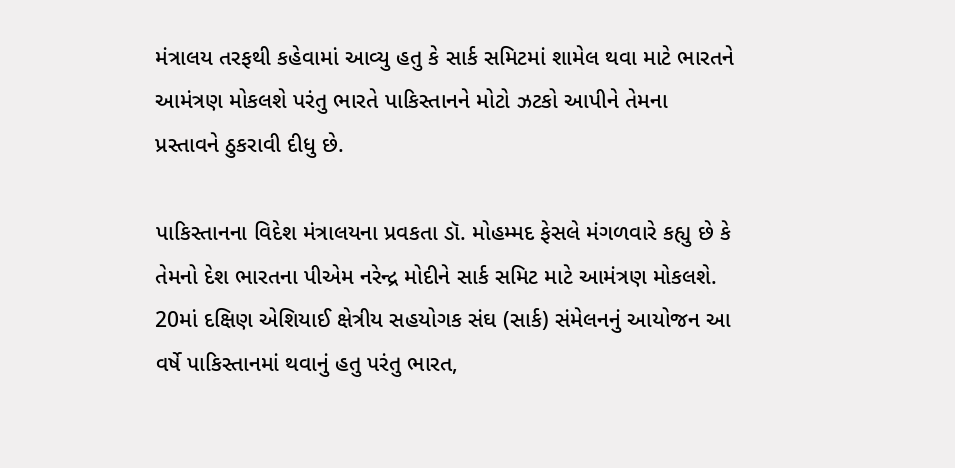મંત્રાલય તરફથી કહેવામાં આવ્યુ હતુ કે સાર્ક સમિટમાં શામેલ થવા માટે ભારતને આમંત્રણ મોકલશે પરંતુ ભારતે પાકિસ્તાનને મોટો ઝટકો આપીને તેમના પ્રસ્તાવને ઠુકરાવી દીધુ છે.

પાકિસ્તાનના વિદેશ મંત્રાલયના પ્રવકતા ડૉ. મોહમ્મદ ફેસલે મંગળવારે કહ્યુ છે કે તેમનો દેશ ભારતના પીએમ નરેન્દ્ર મોદીને સાર્ક સમિટ માટે આમંત્રણ મોકલશે. 20માં દક્ષિણ એશિયાઈ ક્ષેત્રીય સહયોગક સંઘ (સાર્ક) સંમેલનનું આયોજન આ વર્ષે પાકિસ્તાનમાં થવાનું હતુ પરંતુ ભારત,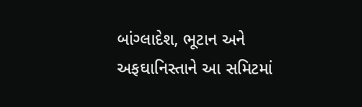બાંગ્લાદેશ, ભૂટાન અને અફઘાનિસ્તાને આ સમિટમાં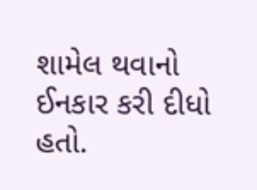શામેલ થવાનો ઈનકાર કરી દીધો હતો.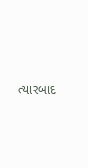ત્યારબાદ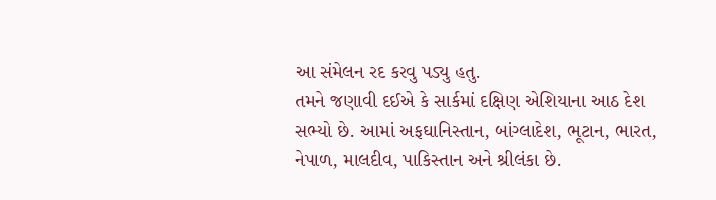આ સંમેલન રદ કરવુ પડ્યુ હતુ.
તમને જણાવી દઈએ કે સાર્કમાં દક્ષિણ એશિયાના આઠ દેશ સભ્યો છે. આમાં અફઘાનિસ્તાન, બાંગ્લાદેશ, ભૂટાન, ભારત, નેપાળ, માલદીવ, પાકિસ્તાન અને શ્રીલંકા છે.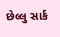છેલ્લુ સાર્ક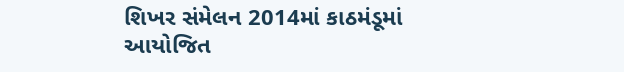શિખર સંમેલન 2014માં કાઠમંડૂમાં આયોજિત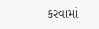કરવામાં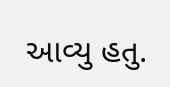આવ્યુ હતુ.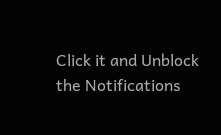Click it and Unblock the Notifications